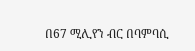በ67 ሚሊየን ብር በባምባሲ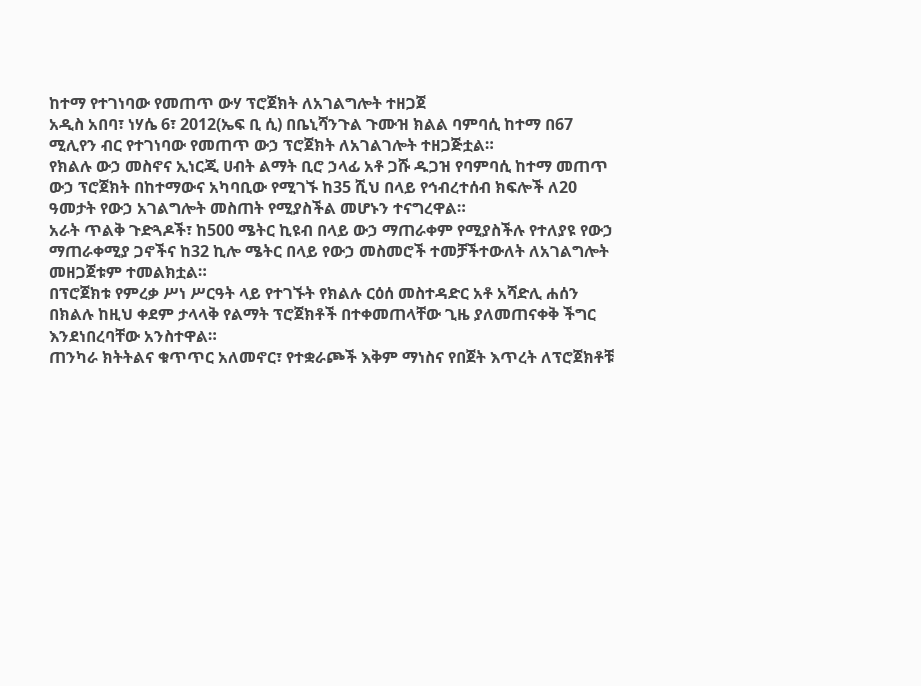ከተማ የተገነባው የመጠጥ ውሃ ፕሮጀክት ለአገልግሎት ተዘጋጀ
አዲስ አበባ፣ ነሃሴ 6፣ 2012(ኤፍ ቢ ሲ) በቤኒሻንጉል ጉሙዝ ክልል ባምባሲ ከተማ በ67 ሚሊየን ብር የተገነባው የመጠጥ ውኃ ፕሮጀክት ለአገልገሎት ተዘጋጅቷል።
የክልሉ ውኃ መስኖና ኢነርጂ ሀብት ልማት ቢሮ ኃላፊ አቶ ጋሹ ዱጋዝ የባምባሲ ከተማ መጠጥ ውኃ ፕሮጀክት በከተማውና አካባቢው የሚገኙ ከ35 ሺህ በላይ የኅብረተሰብ ክፍሎች ለ20 ዓመታት የውኃ አገልግሎት መስጠት የሚያስችል መሆኑን ተናግረዋል።
አራት ጥልቅ ጉድጓዶች፣ ከ500 ሜትር ኪዩብ በላይ ውኃ ማጠራቀም የሚያስችሉ የተለያዩ የውኃ ማጠራቀሚያ ጋኖችና ከ32 ኪሎ ሜትር በላይ የውኃ መስመሮች ተመቻችተውለት ለአገልግሎት መዘጋጀቱም ተመልክቷል።
በፕሮጀክቱ የምረቃ ሥነ ሥርዓት ላይ የተገኙት የክልሉ ርዕሰ መስተዳድር አቶ አሻድሊ ሐሰን በክልሉ ከዚህ ቀደም ታላላቅ የልማት ፕሮጀክቶች በተቀመጠላቸው ጊዜ ያለመጠናቀቅ ችግር እንደነበረባቸው አንስተዋል።
ጠንካራ ክትትልና ቁጥጥር አለመኖር፣ የተቋራጮች እቅም ማነስና የበጀት እጥረት ለፕሮጀክቶቹ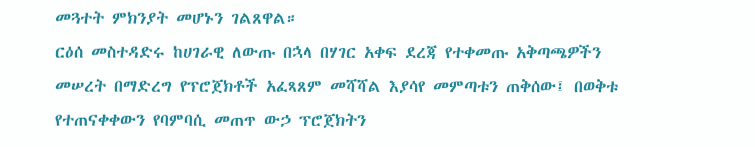መጓተት ምክንያት መሆኑን ገልጸዋል።
ርዕሰ መስተዳድሩ ከሀገራዊ ለውጡ በኋላ በሃገር አቀፍ ደረጃ የተቀመጡ አቅጣጫዎችን መሠረት በማድረግ የፕሮጀክቶች አፈጻጸም መሻሻል እያሳየ መምጣቱን ጠቅሰው፤ በወቅቱ የተጠናቀቀውን የባምባሲ መጠጥ ውኃ ፕሮጀክትን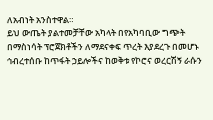ለአብነት አንስተዋል።
ይህ ውጤት ያልተመቻቸው አካላት በየአካባቢው ግጭት በማስነሳት ፕሮጀክቶችን ለማደናቀፍ ጥረት እያደረጉ በመሆኑ ኅብረተሰቡ ከጥፋት ኃይሎችና ከወቅቱ የኮሮና ወረርሽኝ ራሱን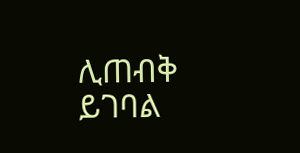ሊጠብቅ ይገባል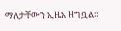ማለታቸውን ኢዜአ ዘግቧል።